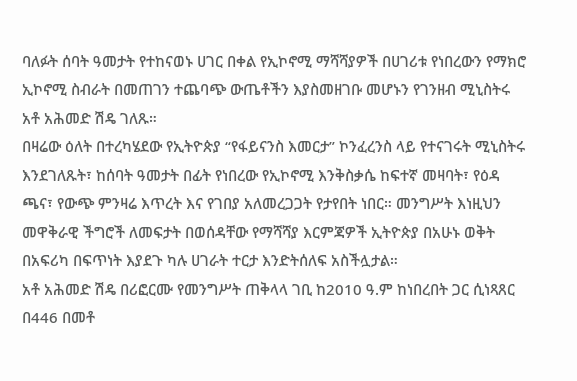ባለፉት ሰባት ዓመታት የተከናወኑ ሀገር በቀል የኢኮኖሚ ማሻሻያዎች በሀገሪቱ የነበረውን የማክሮ ኢኮኖሚ ስብራት በመጠገን ተጨባጭ ውጤቶችን እያስመዘገቡ መሆኑን የገንዘብ ሚኒስትሩ አቶ አሕመድ ሽዴ ገለጹ።
በዛሬው ዕለት በተረካሄደው የኢትዮጵያ “የፋይናንስ እመርታ” ኮንፈረንስ ላይ የተናገሩት ሚኒስትሩ እንደገለጹት፣ ከሰባት ዓመታት በፊት የነበረው የኢኮኖሚ እንቅስቃሴ ከፍተኛ መዛባት፣ የዕዳ ጫና፣ የውጭ ምንዛሬ እጥረት እና የገበያ አለመረጋጋት የታየበት ነበር። መንግሥት እነዚህን መዋቅራዊ ችግሮች ለመፍታት በወሰዳቸው የማሻሻያ እርምጃዎች ኢትዮጵያ በአሁኑ ወቅት በአፍሪካ በፍጥነት እያደጉ ካሉ ሀገራት ተርታ እንድትሰለፍ አስችሏታል።
አቶ አሕመድ ሽዴ በሪፎርሙ የመንግሥት ጠቅላላ ገቢ ከ2010 ዓ.ም ከነበረበት ጋር ሲነጻጸር በ446 በመቶ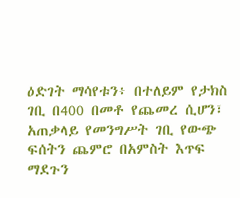ዕድገት ማሳየቱን፥ በተለይም የታክስ ገቢ በ400 በመቶ የጨመረ ሲሆን፣ አጠቃላይ የመንግሥት ገቢ የውጭ ፍሰትን ጨምሮ በአምስት እጥፍ ማደጉን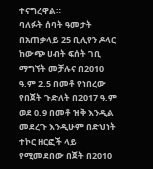ተናግረዋል።
ባለፉት ሰባት ዓመታት በአጠቃላይ 25 ቢሊየን ዶላር ከውጭ ሀብት ፍሰት ገቢ ማግኘት መቻሉና በ2010 ዓ.ም 2.5 በመቶ የነበረው የበጀት ጉድለት በ2017 ዓ.ም ወደ 0.9 በመቶ ዝቅ እንዲል መደረጉ እንዲሁም በድህነት ተኮር ዘርፎች ላይ የሚመደበው በጀት በ2010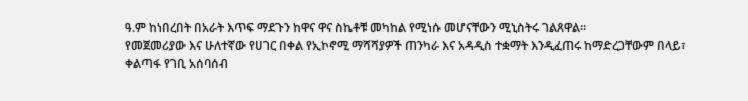ዓ.ም ከነበረበት በአራት እጥፍ ማደጉን ከዋና ዋና ስኬቶቹ መካከል የሚነሱ መሆናቸውን ሚኒስትሩ ገልጸዋል።
የመጀመሪያው እና ሁለተኛው የሀገር በቀል የኢኮኖሚ ማሻሻያዎች ጠንካራ እና አዳዲስ ተቋማት እንዲፈጠሩ ከማድረጋቸውም በላይ፣ ቀልጣፋ የገቢ አሰባሰብ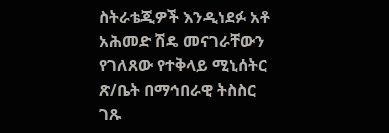ስትራቴጂዎች እንዲነደፉ አቶ አሕመድ ሽዴ መናገራቸውን የገለጸው የተቅላይ ሚኒሰትር ጽ/ቤት በማኅበራዊ ትስስር ገጹ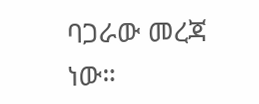ባጋራው መረጃ ነው።